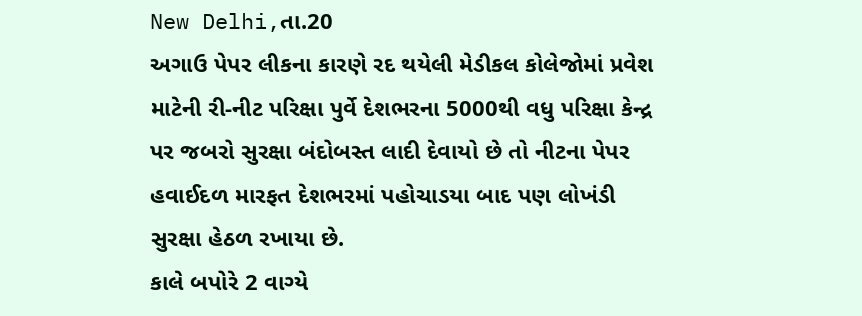New Delhi,તા.20
અગાઉ પેપર લીકના કારણે રદ થયેલી મેડીકલ કોલેજોમાં પ્રવેશ માટેની રી-નીટ પરિક્ષા પુર્વે દેશભરના 5000થી વધુ પરિક્ષા કેન્દ્ર પર જબરો સુરક્ષા બંદોબસ્ત લાદી દેવાયો છે તો નીટના પેપર હવાઈદળ મારફત દેશભરમાં પહોચાડયા બાદ પણ લોખંડી સુરક્ષા હેઠળ રખાયા છે.
કાલે બપોરે 2 વાગ્યે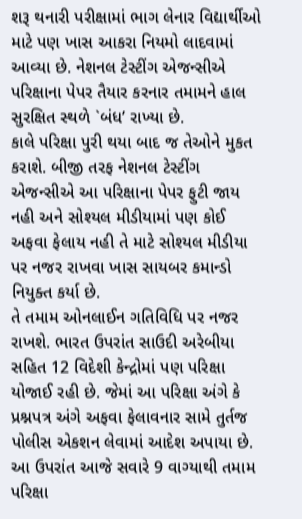શરૂ થનારી પરીક્ષામાં ભાગ લેનાર વિદ્યાર્થીઓ માટે પણ ખાસ આકરા નિયમો લાદવામાં આવ્યા છે. નેશનલ ટેસ્ટીંગ એજન્સીએ પરિક્ષાના પેપર તૈયાર કરનાર તમામને હાલ સુરક્ષિત સ્થળે `બંધ’ રાખ્યા છે.
કાલે પરિક્ષા પુરી થયા બાદ જ તેઓને મુકત કરાશે. બીજી તરફ નેશનલ ટેસ્ટીંગ એજન્સીએ આ પરિક્ષાના પેપર ફુટી જાય નહી અને સોશ્યલ મીડીયામાં પણ કોઈ અફવા ફેલાય નહી તે માટે સોશ્યલ મીડીયા પર નજર રાખવા ખાસ સાયબર કમાન્ડો નિયુક્ત કર્યા છે.
તે તમામ ઓનલાઈન ગતિવિધિ પર નજર રાખશે. ભારત ઉપરાંત સાઉદી અરેબીયા સહિત 12 વિદેશી કેન્દ્રોમાં પણ પરિક્ષા યોજાઈ રહી છે. જેમાં આ પરિક્ષા અંગે કે પ્રશ્નપત્ર અંગે અફવા ફેલાવનાર સામે તુર્તજ પોલીસ એકશન લેવામાં આદેશ અપાયા છે.
આ ઉપરાંત આજે સવારે 9 વાગ્યાથી તમામ પરિક્ષા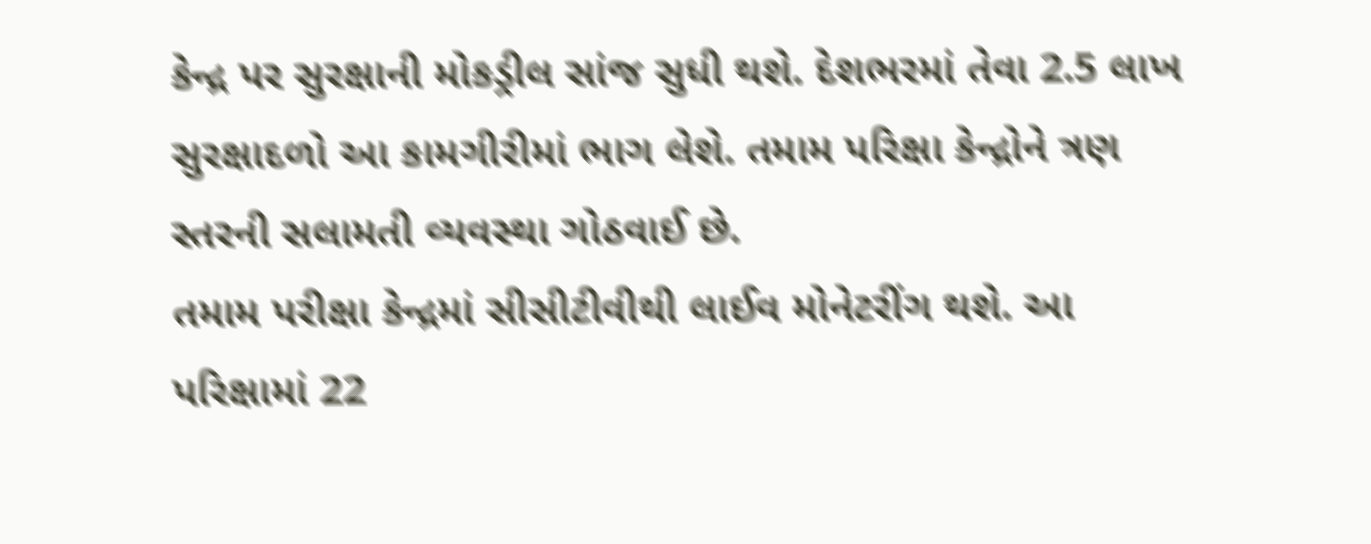કેન્દ્ર પર સુરક્ષાની મોકડ્રીલ સાંજ સુધી થશે. દેશભરમાં તેવા 2.5 લાખ સુરક્ષાદળો આ કામગીરીમાં ભાગ લેશે. તમામ પરિક્ષા કેન્દ્રોને ત્રણ સ્તરની સલામતી વ્યવસ્થા ગોઠવાઈ છે.
તમામ પરીક્ષા કેન્દ્રમાં સીસીટીવીથી લાઈવ મોનેટરીંગ થશે. આ પરિક્ષામાં 22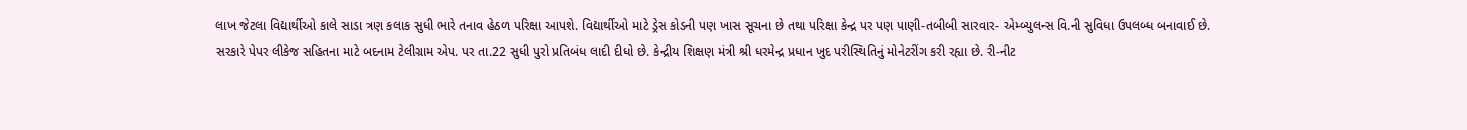લાખ જેટલા વિદ્યાર્થીઓ કાલે સાડા ત્રણ કલાક સુધી ભારે તનાવ હેઠળ પરિક્ષા આપશે. વિદ્યાર્થીઓ માટે ડ્રેસ કોડની પણ ખાસ સૂચના છે તથા પરિક્ષા કેન્દ્ર પર પણ પાણી-તબીબી સારવાર- એમ્બ્યુલન્સ વિ.ની સુવિધા ઉપલબ્ધ બનાવાઈ છે.
સરકારે પેપર લીકેજ સહિતના માટે બદનામ ટેલીગ્રામ એપ. પર તા.22 સુધી પુરો પ્રતિબંધ લાદી દીધો છે. કેન્દ્રીય શિક્ષણ મંત્રી શ્રી ધરમેન્દ્ર પ્રધાન ખુદ પરીસ્થિતિનું મોનેટરીંગ કરી રહ્યા છે. રી-નીટ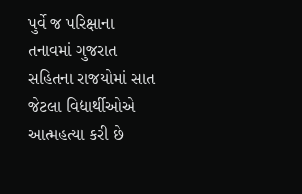પુર્વે જ પરિક્ષાના તનાવમાં ગુજરાત સહિતના રાજયોમાં સાત જેટલા વિદ્યાર્થીઓએ આત્મહત્યા કરી છે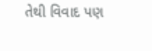તેથી વિવાદ પણ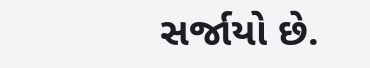સર્જાયો છે.